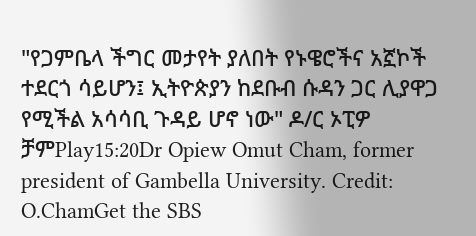"የጋምቤላ ችግር መታየት ያለበት የኑዌሮችና አኟኮች ተደርጎ ሳይሆን፤ ኢትዮጵያን ከደቡብ ሱዳን ጋር ሊያዋጋ የሚችል አሳሳቢ ጉዳይ ሆኖ ነው" ዶ/ር ኦፒዎ ቻምPlay15:20Dr Opiew Omut Cham, former president of Gambella University. Credit: O.ChamGet the SBS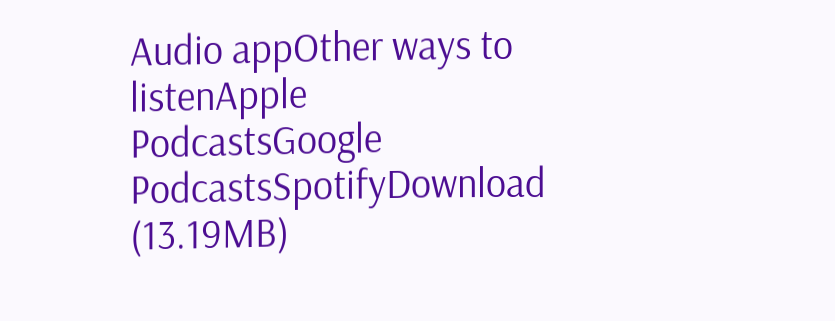Audio appOther ways to listenApple PodcastsGoogle PodcastsSpotifyDownload (13.19MB)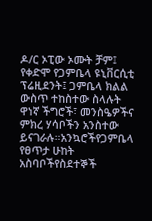ዶ/ር ኦፒው ኦሙት ቻም፤ የቀድሞ የጋምቤላ ዩኒቨርሲቲ ፕሬዚደንት፤ ጋምቤላ ክልል ውስጥ ተከስተው ስላሉት ዋነኛ ችግሮች፣ መንስዔዎችና ምክረ ሃሳቦችን አንስተው ይናገራሉ።አንኳሮችየጋምቤላ የፀጥታ ሁከት አስባቦችየስደተኞች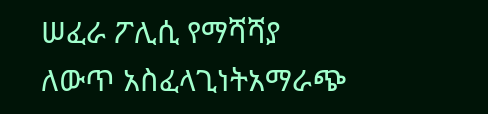ሠፈራ ፖሊሲ የማሻሻያ ለውጥ አስፈላጊነትአማራጭ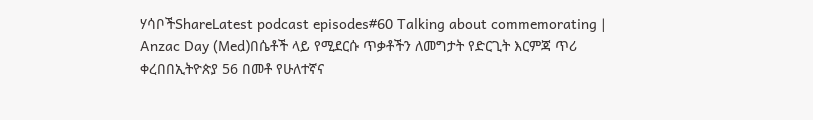ሃሳቦችShareLatest podcast episodes#60 Talking about commemorating | Anzac Day (Med)በሴቶች ላይ የሚደርሱ ጥቃቶችን ለመግታት የድርጊት እርምጃ ጥሪ ቀረበበኢትዮጵያ 56 በመቶ የሁለተኛና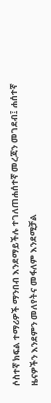ሶስተኛ ክፍል ተማሪዎች ማንበብ እንደማይችሉ ተገለጠሐሰተኛ መረጃን መገደብ፤ ሐሰተኛ ዜናዎችን እንደምን መለየትና መፋለም እንደሚቻል